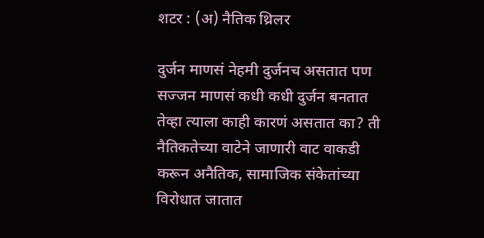शटर : (अ) नैतिक थ्रिलर

दुर्जन माणसं नेहमी दुर्जनच असतात पण सज्जन माणसं कधी कधी दुर्जन बनतात तेव्हा त्याला काही कारणं असतात का? ती नैतिकतेच्या वाटेने जाणारी वाट वाकडी करून अनैतिक, सामाजिक संकेतांच्या विरोधात जातात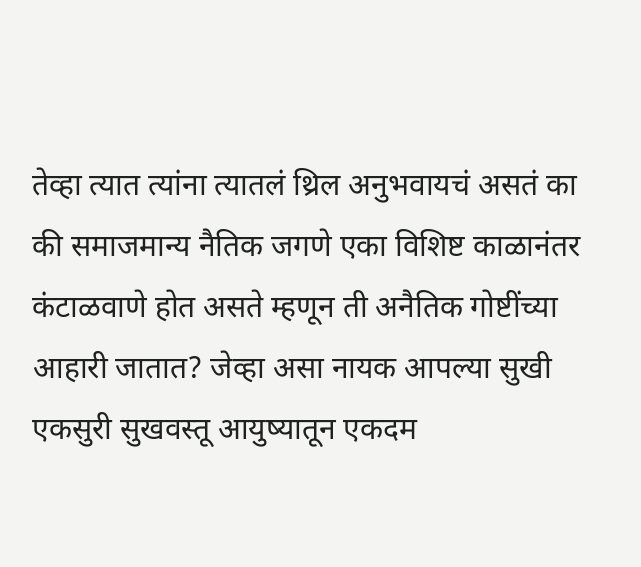तेव्हा त्यात त्यांना त्यातलं थ्रिल अनुभवायचं असतं का की समाजमान्य नैतिक जगणे एका विशिष्ट काळानंतर कंटाळवाणे होत असते म्हणून ती अनैतिक गोष्टींच्या आहारी जातात? जेव्हा असा नायक आपल्या सुखी एकसुरी सुखवस्तू आयुष्यातून एकदम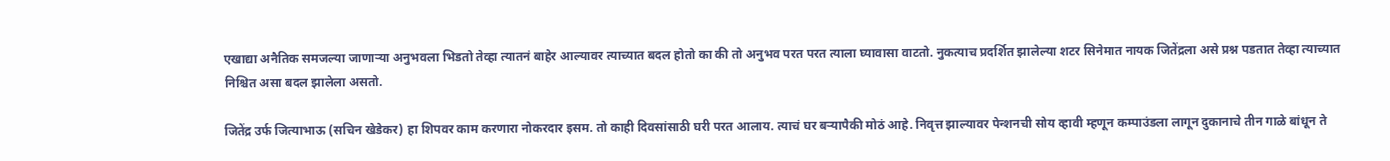एखाद्या अनैतिक समजल्या जाणाऱ्या अनुभवला भिडतो तेव्हा त्यातनं बाहेर आल्यावर त्याच्यात बदल होतो का की तो अनुभव परत परत त्याला घ्यावासा वाटतो. नुकत्याच प्रदर्शित झालेल्या शटर सिनेमात नायक जितेंद्रला असे प्रश्न पडतात तेव्हा त्याच्यात निश्चित असा बदल झालेला असतो.

जितेंद्र उर्फ जित्याभाऊ (सचिन खेडेकर) हा शिपवर काम करणारा नोकरदार इसम. तो काही दिवसांसाठी घरी परत आलाय. त्याचं घर बऱ्यापैकी मोठं आहे. निवृत्त झाल्यावर पेन्शनची सोय व्हावी म्हणून कम्पाउंडला लागून दुकानाचे तीन गाळे बांधून ते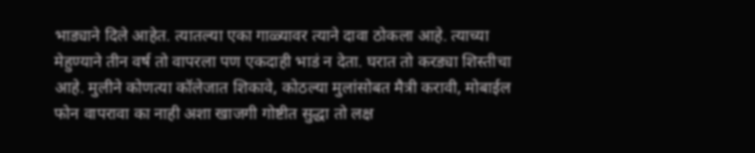भाड्याने दिले आहेत. त्यातल्या एका गाळ्यावर त्याने दावा ठोकला आहे. त्याच्या मेहुण्याने तीन वर्ष तो वापरला पण एकदाही भाडं न देता. घरात तो करड्या शिस्तीचा आहे. मुलीने कोणत्या कॉलेजात शिकावे, कोठल्या मुलांसोबत मैत्री करावी, मोबाईल फोन वापरावा का नाही अशा खाजगी गोष्टीत सुद्धा तो लक्ष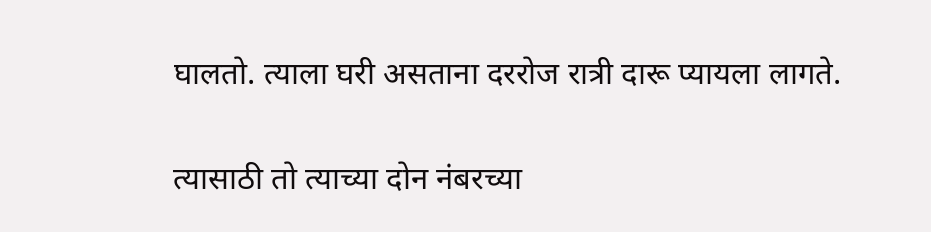घालतो. त्याला घरी असताना दररोज रात्री दारू प्यायला लागते.

त्यासाठी तो त्याच्या दोन नंबरच्या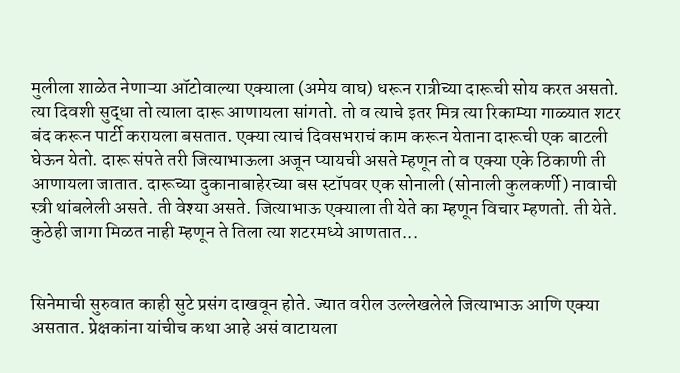मुलीला शाळेत नेणाऱ्या ऑटोवाल्या एक्याला (अमेय वाघ) धरून रात्रीच्या दारूची सोय करत असतो. त्या दिवशी सुद्धा तो त्याला दारू आणायला सांगतो. तो व त्याचे इतर मित्र त्या रिकाम्या गाळ्यात शटर बंद करून पार्टी करायला बसतात. एक्या त्याचं दिवसभराचं काम करून येताना दारूची एक बाटली घेऊन येतो. दारू संपते तरी जित्याभाऊला अजून प्यायची असते म्हणून तो व एक्या एके ठिकाणी ती आणायला जातात. दारूच्या दुकानाबाहेरच्या बस स्टॉपवर एक सोनाली (सोनाली कुलकर्णी) नावाची स्त्री थांबलेली असते. ती वेश्या असते. जित्याभाऊ एक्याला ती येते का म्हणून विचार म्हणतो. ती येते. कुठेही जागा मिळत नाही म्हणून ते तिला त्या शटरमध्ये आणतात...


सिनेमाची सुरुवात काही सुटे प्रसंग दाखवून होते. ज्यात वरील उल्लेखलेले जित्याभाऊ आणि एक्या असतात. प्रेक्षकांना यांचीच कथा आहे असं वाटायला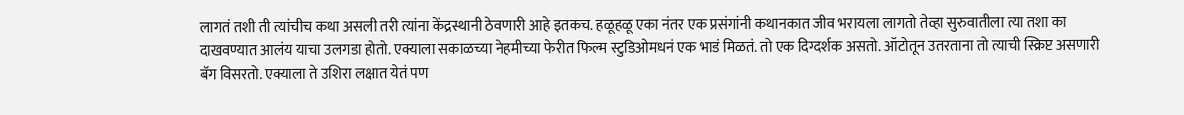लागतं तशी ती त्यांचीच कथा असली तरी त्यांना केंद्रस्थानी ठेवणारी आहे इतकच. हळूहळू एका नंतर एक प्रसंगांनी कथानकात जीव भरायला लागतो तेव्हा सुरुवातीला त्या तशा का दाखवण्यात आलंय याचा उलगडा होतो. एक्याला सकाळच्या नेहमीच्या फेरीत फिल्म स्टुडिओमधनं एक भाडं मिळतं. तो एक दिग्दर्शक असतो. ऑटोतून उतरताना तो त्याची स्क्रिप्ट असणारी बॅग विसरतो. एक्याला ते उशिरा लक्षात येतं पण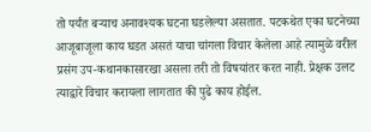तो पर्यंत बऱ्याच अनावश्यक घटना घडलेल्या असतात. पटकथेत एका घटनेच्या आजूबाजूला काय घडत असतं याचा चांगला विचार केलेला आहे त्यामुळे वरील प्रसंग उप-कथानकासारखा असला तरी तो विषयांतर करत नाही. प्रेक्षक उलट त्याद्वारे विचार करायला लागतात की पुढे काय होईल.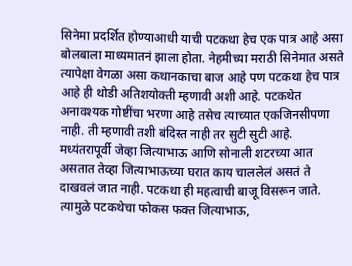सिनेमा प्रदर्शित होण्याआधी याची पटकथा हेच एक पात्र आहे असा बोलबाला माध्यमातनं झाला होता. नेहमीच्या मराठी सिनेमात असते त्यापेक्षा वेगळा असा कथानकाचा बाज आहे पण पटकथा हेच पात्र आहे ही थोडी अतिशयोक्ती म्हणावी अशी आहे. पटकथेत अनावश्यक गोष्टींचा भरणा आहे तसेच त्याच्यात एकजिनसीपणा नाही. ती म्हणावी तशी बंदिस्त नाही तर सुटी सुटी आहे. मध्यंतरापूर्वी जेव्हा जित्याभाऊ आणि सोनाली शटरच्या आत असतात तेव्हा जित्याभाऊच्या घरात काय चाललेलं असतं ते दाखवलं जात नाही. पटकथा ही महत्वाची बाजू विसरून जाते. त्यामुळे पटकथेचा फोकस फक्त जित्याभाऊ,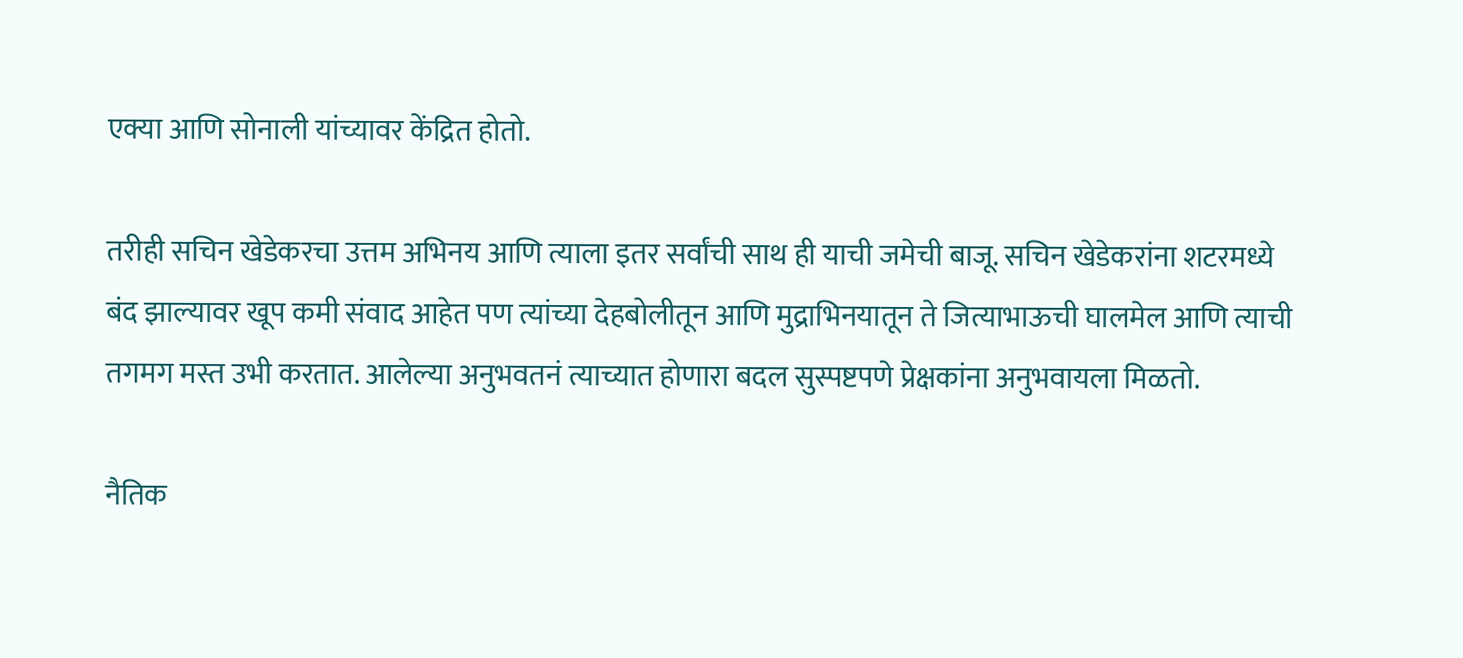एक्या आणि सोनाली यांच्यावर केंद्रित होतो.

तरीही सचिन खेडेकरचा उत्तम अभिनय आणि त्याला इतर सर्वांची साथ ही याची जमेची बाजू. सचिन खेडेकरांना शटरमध्ये बंद झाल्यावर खूप कमी संवाद आहेत पण त्यांच्या देहबोलीतून आणि मुद्राभिनयातून ते जित्याभाऊची घालमेल आणि त्याची तगमग मस्त उभी करतात. आलेल्या अनुभवतनं त्याच्यात होणारा बदल सुस्पष्टपणे प्रेक्षकांना अनुभवायला मिळतो.

नैतिक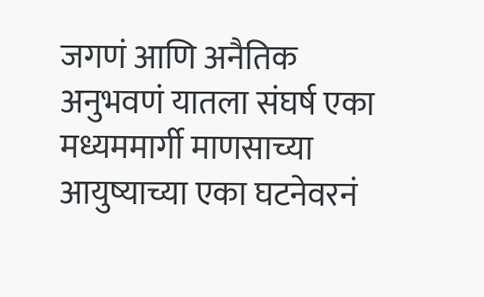जगणं आणि अनैतिक अनुभवणं यातला संघर्ष एका मध्यममार्गी माणसाच्या आयुष्याच्या एका घटनेवरनं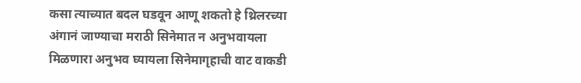कसा त्याच्यात बदल घडवून आणू शकतो हे थ्रिलरच्या अंगानं जाण्याचा मराठी सिनेमात न अनुभवायला मिळणारा अनुभव घ्यायला सिनेमागृहाची वाट वाकडी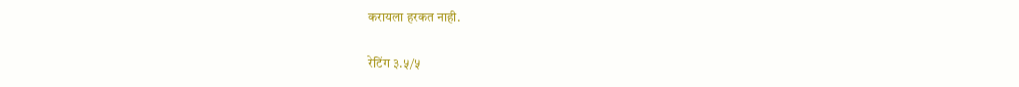करायला हरकत नाही.

रेटिंग ३.५/५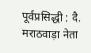पूर्वप्रसिद्धी : दै. मराठवाड़ा नेता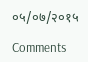०५/०७/२०१५

Comments